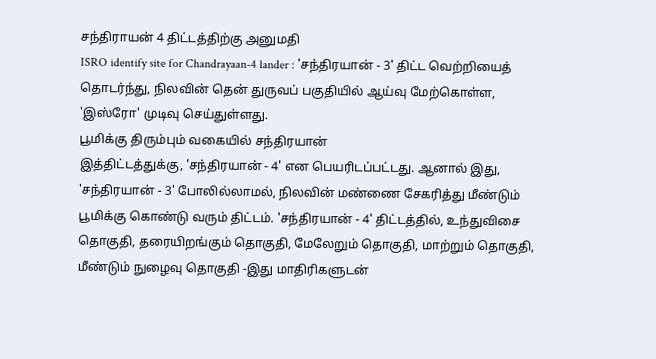சந்திராயன் 4 திட்டத்திற்கு அனுமதி
ISRO identify site for Chandrayaan-4 lander : 'சந்திரயான் - 3' திட்ட வெற்றியைத் தொடர்ந்து, நிலவின் தென் துருவப் பகுதியில் ஆய்வு மேற்கொள்ள, 'இஸ்ரோ' முடிவு செய்துள்ளது.
பூமிக்கு திரும்பும் வகையில் சந்திரயான்
இத்திட்டத்துக்கு, 'சந்திரயான் - 4' என பெயரிடப்பட்டது. ஆனால் இது, 'சந்திரயான் - 3' போலில்லாமல், நிலவின் மண்ணை சேகரித்து மீண்டும் பூமிக்கு கொண்டு வரும் திட்டம். 'சந்திரயான் - 4' திட்டத்தில், உந்துவிசை தொகுதி, தரையிறங்கும் தொகுதி, மேலேறும் தொகுதி, மாற்றும் தொகுதி, மீண்டும் நுழைவு தொகுதி -இது மாதிரிகளுடன்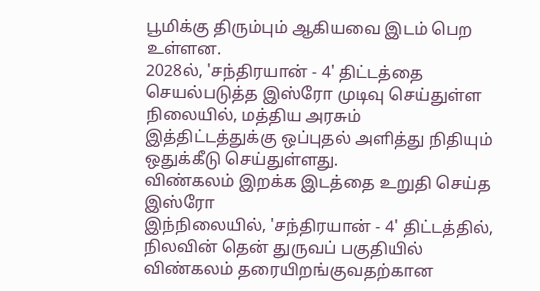பூமிக்கு திரும்பும் ஆகியவை இடம் பெற உள்ளன.
2028ல், 'சந்திரயான் - 4' திட்டத்தை செயல்படுத்த இஸ்ரோ முடிவு செய்துள்ள நிலையில், மத்திய அரசும் இத்திட்டத்துக்கு ஒப்புதல் அளித்து நிதியும் ஒதுக்கீடு செய்துள்ளது.
விண்கலம் இறக்க இடத்தை உறுதி செய்த இஸ்ரோ
இந்நிலையில், 'சந்திரயான் - 4' திட்டத்தில், நிலவின் தென் துருவப் பகுதியில் விண்கலம் தரையிறங்குவதற்கான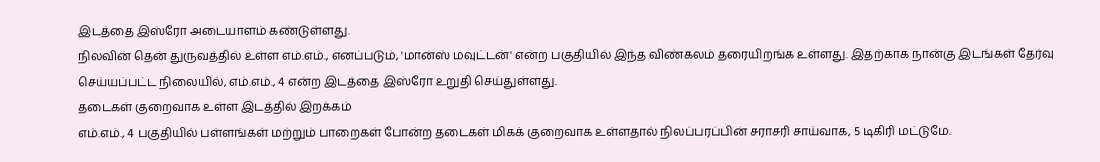இடத்தை இஸ்ரோ அடையாளம் கண்டுள்ளது.
நிலவின் தென் துருவத்தில் உள்ள எம்.எம்., எனப்படும், 'மான்ஸ் மவுட்டன்' என்ற பகுதியில் இந்த விண்கலம் தரையிறங்க உள்ளது. இதற்காக நான்கு இடங்கள் தேர்வு செய்யப்பட்ட நிலையில், எம்.எம்., 4 என்ற இடத்தை இஸ்ரோ உறுதி செய்துள்ளது.
தடைகள் குறைவாக உள்ள இடத்தில் இறக்கம்
எம்.எம்., 4 பகுதியில் பள்ளங்கள் மற்றும் பாறைகள் போன்ற தடைகள் மிகக் குறைவாக உள்ளதால் நிலப்பரப்பின் சராசரி சாய்வாக, 5 டிகிரி மட்டுமே.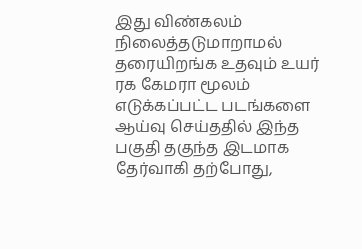இது விண்கலம் நிலைத்தடுமாறாமல் தரையிறங்க உதவும் உயர் ரக கேமரா மூலம் எடுக்கப்பட்ட படங்களை ஆய்வு செய்ததில் இந்த பகுதி தகுந்த இடமாக தேர்வாகி தற்போது,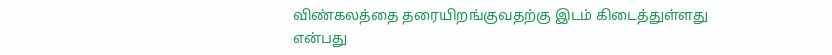விண்கலத்தை தரையிறங்குவதற்கு இடம் கிடைத்துள்ளது என்பது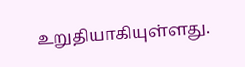உறுதியாகியுள்ளது.